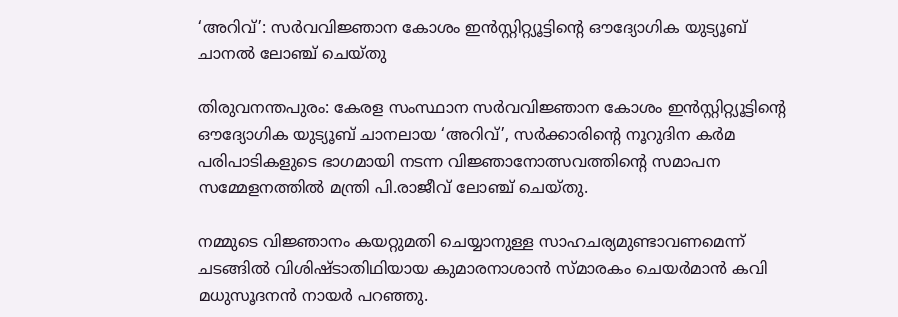‘അറിവ്’: സര്‍വവിജ്ഞാന കോശം ഇന്‍സ്റ്റിറ്റ്യൂട്ടിന്റെ ഔദ്യോഗിക യുട്യൂബ് ചാനല്‍ ലോഞ്ച് ചെയ്തു

തിരുവനന്തപുരം: കേരള സംസ്ഥാന സര്‍വവിജ്ഞാന കോശം ഇന്‍സ്റ്റിറ്റ്യൂട്ടിന്റെ ഔദ്യോഗിക യുട്യൂബ് ചാനലായ ‘അറിവ്’, സര്‍ക്കാരിന്റെ നൂറുദിന കര്‍മ പരിപാടികളുടെ ഭാഗമായി നടന്ന വിജ്ഞാനോത്സവത്തിന്റെ സമാപന സമ്മേളനത്തില്‍ മന്ത്രി പി.രാജീവ് ലോഞ്ച് ചെയ്തു.

നമ്മുടെ വിജ്ഞാനം കയറ്റുമതി ചെയ്യാനുള്ള സാഹചര്യമുണ്ടാവണമെന്ന് ചടങ്ങില്‍ വിശിഷ്ടാതിഥിയായ കുമാരനാശാന്‍ സ്മാരകം ചെയര്‍മാന്‍ കവി മധുസൂദനന്‍ നായര്‍ പറഞ്ഞു.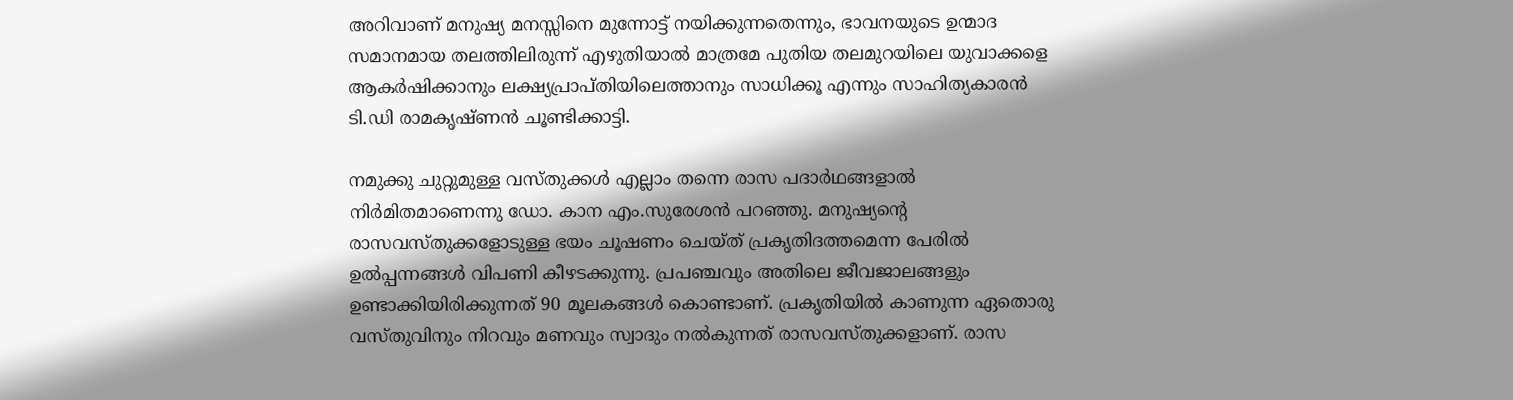അറിവാണ് മനുഷ്യ മനസ്സിനെ മുന്നോട്ട് നയിക്കുന്നതെന്നും, ഭാവനയുടെ ഉന്മാദ സമാനമായ തലത്തിലിരുന്ന് എഴുതിയാല്‍ മാത്രമേ പുതിയ തലമുറയിലെ യുവാക്കളെ ആകര്‍ഷിക്കാനും ലക്ഷ്യപ്രാപ്തിയിലെത്താനും സാധിക്കൂ എന്നും സാഹിത്യകാരന്‍ ടി.ഡി രാമകൃഷ്ണന്‍ ചൂണ്ടിക്കാട്ടി.

നമുക്കു ചുറ്റുമുള്ള വസ്തുക്കള്‍ എല്ലാം തന്നെ രാസ പദാര്‍ഥങ്ങളാല്‍ നിര്‍മിതമാണെന്നു ഡോ. കാന എം.സുരേശന്‍ പറഞ്ഞു. മനുഷ്യന്റെ രാസവസ്തുക്കളോടുള്ള ഭയം ചൂഷണം ചെയ്ത് പ്രകൃതിദത്തമെന്ന പേരില്‍ ഉല്‍പ്പന്നങ്ങള്‍ വിപണി കീഴടക്കുന്നു. പ്രപഞ്ചവും അതിലെ ജീവജാലങ്ങളും ഉണ്ടാക്കിയിരിക്കുന്നത് 90 മൂലകങ്ങള്‍ കൊണ്ടാണ്. പ്രകൃതിയില്‍ കാണുന്ന ഏതൊരു വസ്തുവിനും നിറവും മണവും സ്വാദും നല്‍കുന്നത് രാസവസ്തുക്കളാണ്. രാസ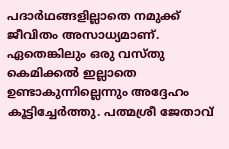പദാര്‍ഥങ്ങളില്ലാതെ നമുക്ക് ജീവിതം അസാധ്യമാണ്. ഏതെങ്കിലും ഒരു വസ്തു കെമിക്കല്‍ ഇല്ലാതെ ഉണ്ടാകുന്നില്ലെന്നും അദ്ദേഹം കൂട്ടിച്ചേര്‍ത്തു. പത്മശ്രീ ജേതാവ്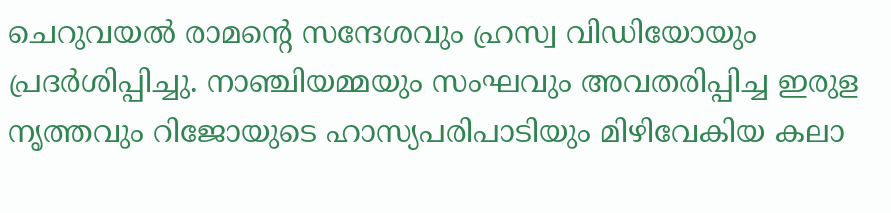ചെറുവയല്‍ രാമന്റെ സന്ദേശവും ഹ്രസ്വ വിഡിയോയും പ്രദര്‍ശിപ്പിച്ചു. നാഞ്ചിയമ്മയും സംഘവും അവതരിപ്പിച്ച ഇരുള നൃത്തവും റിജോയുടെ ഹാസ്യപരിപാടിയും മിഴിവേകിയ കലാ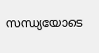സന്ധ്യയോടെ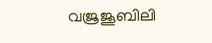വജ്രജൂബിലി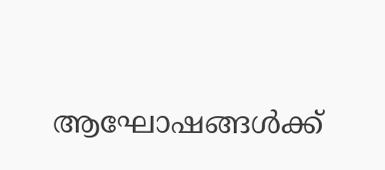ആഘോഷങ്ങള്‍ക്ക്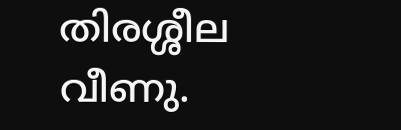തിരശ്ശീല വീണു.